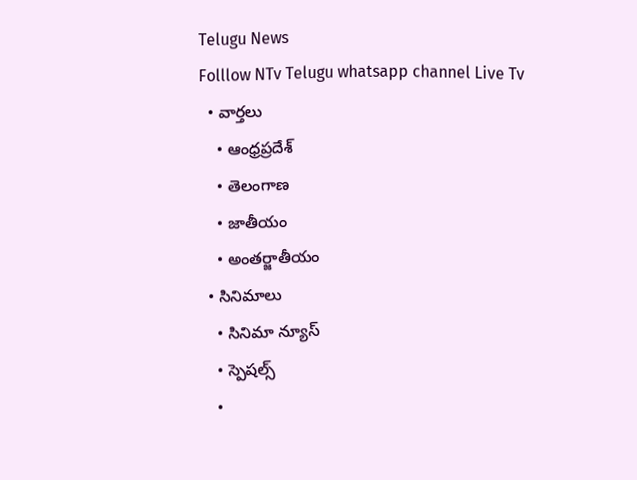Telugu News
Folllow NTv Telugu whatsapp channel Live Tv
  • వార్తలు
    • ఆంధ్రప్రదేశ్
    • తెలంగాణ
    • జాతీయం
    • అంతర్జాతీయం
  • సినిమాలు
    • సినిమా న్యూస్
    • స్పెషల్స్
    •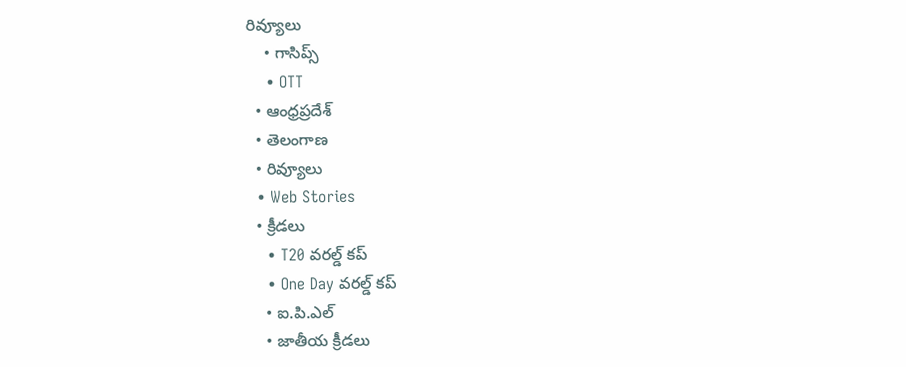రివ్యూలు
    • గాసిప్స్
    • OTT
  • ఆంధ్రప్రదేశ్
  • తెలంగాణ
  • రివ్యూలు
  • Web Stories
  • క్రీడలు
    • T20 వరల్డ్ కప్
    • One Day వరల్డ్ కప్
    • ఐ.పి.ఎల్
    • జాతీయ క్రీడలు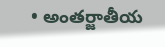• అంతర్జాతీయ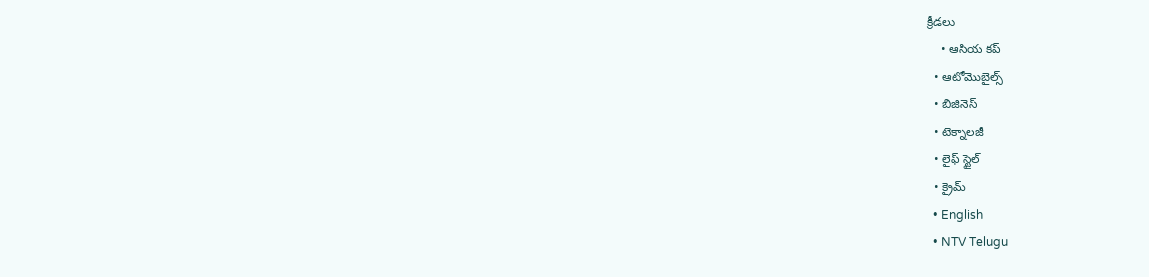క్రీడలు
    • ఆసియ కప్
  • ఆటోమొబైల్స్
  • బిజినెస్‌
  • టెక్నాలజీ
  • లైఫ్ స్టైల్
  • క్రైమ్
  • English
  • NTV Telugu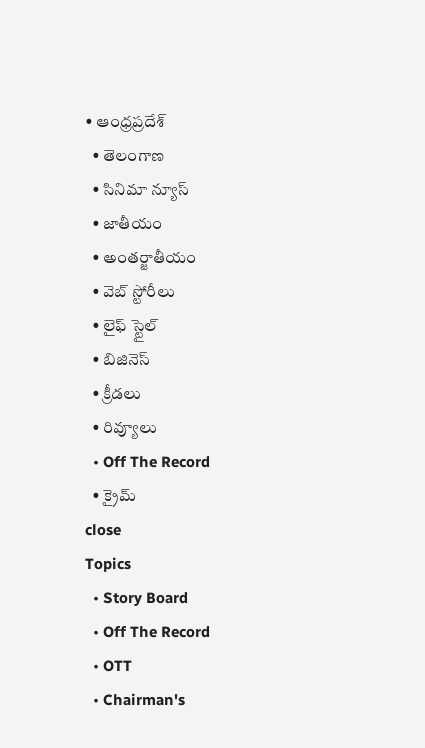• ఆంధ్రప్రదేశ్
  • తెలంగాణ
  • సినిమా న్యూస్
  • జాతీయం
  • అంతర్జాతీయం
  • వెబ్ స్టోరీలు
  • లైఫ్ స్టైల్
  • బిజినెస్‌
  • క్రీడలు
  • రివ్యూలు
  • Off The Record
  • క్రైమ్
close
Topics
  • Story Board
  • Off The Record
  • OTT
  • Chairman's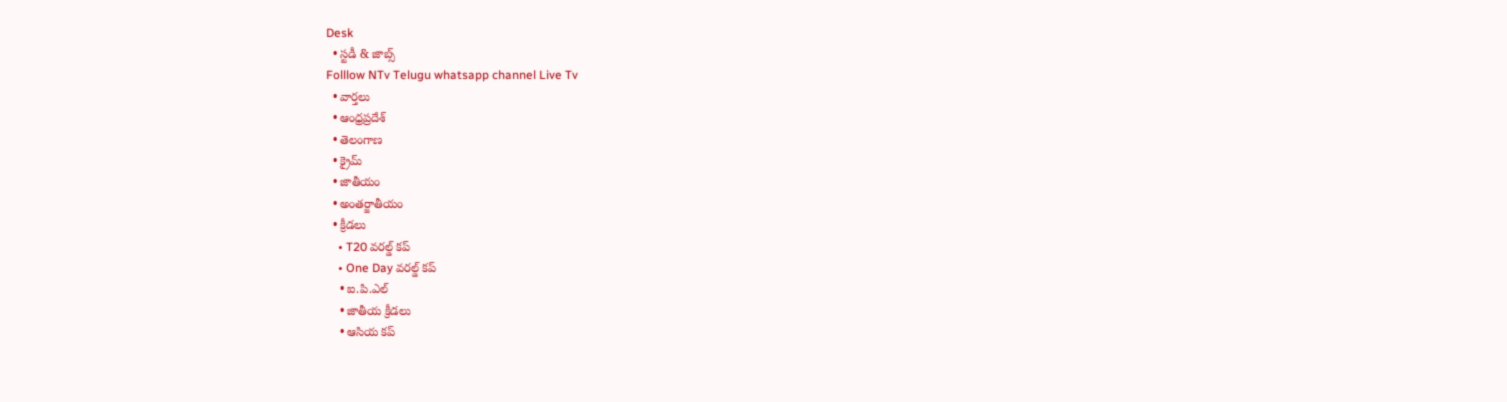Desk
  • స్టడీ & జాబ్స్
Folllow NTv Telugu whatsapp channel Live Tv
  • వార్తలు
  • ఆంధ్రప్రదేశ్
  • తెలంగాణ
  • క్రైమ్
  • జాతీయం
  • అంతర్జాతీయం
  • క్రీడలు
    • T20 వరల్డ్ కప్
    • One Day వరల్డ్ కప్
    • ఐ.పి.ఎల్
    • జాతీయ క్రీడలు
    • ఆసియ కప్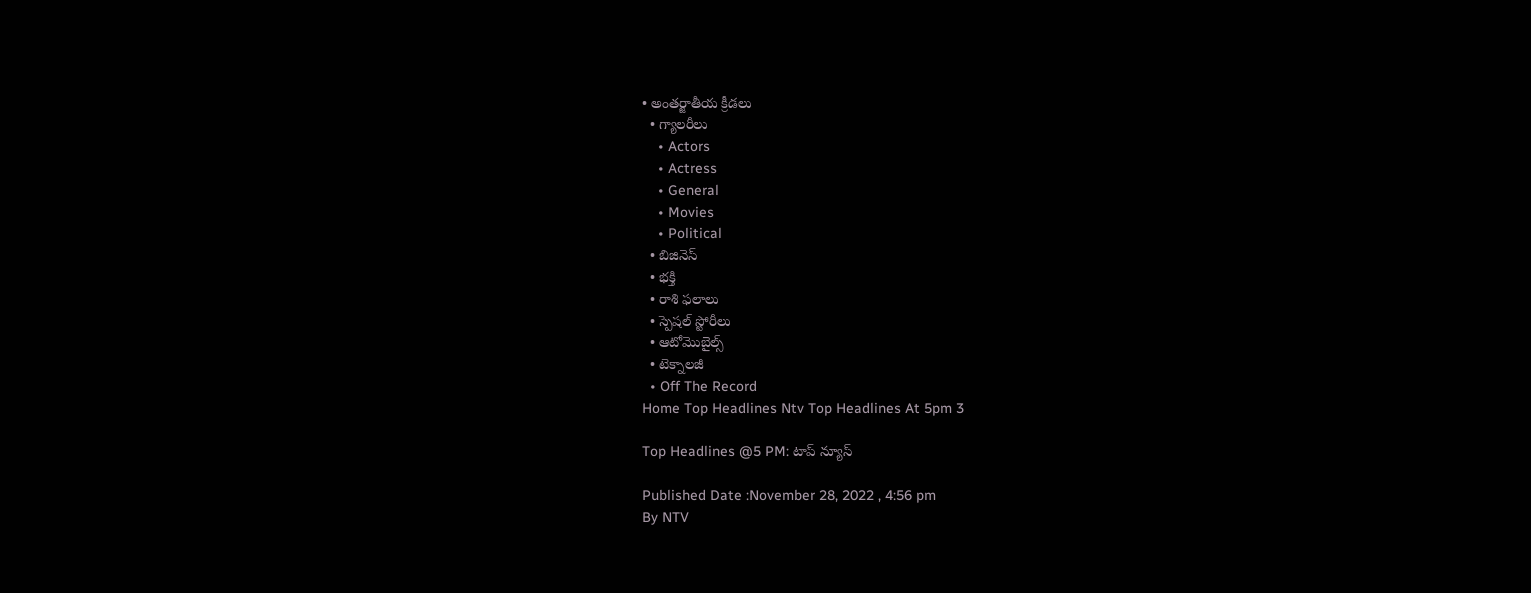• అంతర్జాతీయ క్రీడలు
  • గ్యాలరీలు
    • Actors
    • Actress
    • General
    • Movies
    • Political
  • బిజినెస్‌
  • భక్తి
  • రాశి ఫలాలు
  • స్పెషల్‌ స్టోరీలు
  • ఆటోమొబైల్స్
  • టెక్నాలజీ
  • Off The Record
Home Top Headlines Ntv Top Headlines At 5pm 3

Top Headlines @5 PM: టాప్ న్యూస్

Published Date :November 28, 2022 , 4:56 pm
By NTV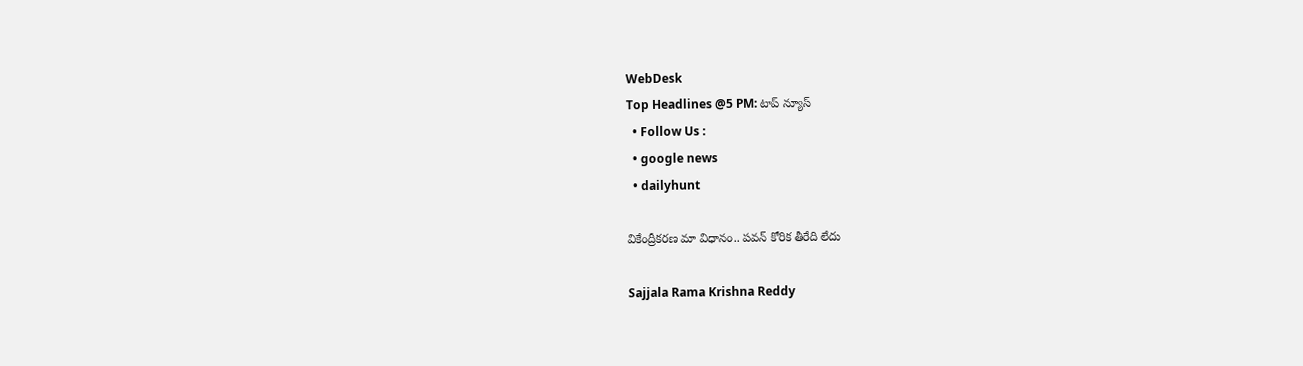WebDesk
Top Headlines @5 PM: టాప్ న్యూస్
  • Follow Us :
  • google news
  • dailyhunt

వికేంద్రీకరణ మా విధానం.. పవన్ కోరిక తీరేది లేదు

Sajjala Rama Krishna Reddy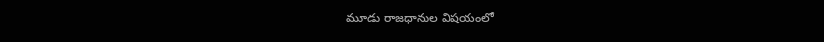మూడు రాజధానుల విషయంలో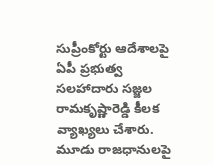సుప్రీంకోర్టు ఆదేశాలపై ఏపీ ప్రభుత్వ సలహాదారు సజ్జల రామకృష్ణారెడ్డి కీలక వ్యాఖ్యలు చేశారు. మూడు రాజధానులపై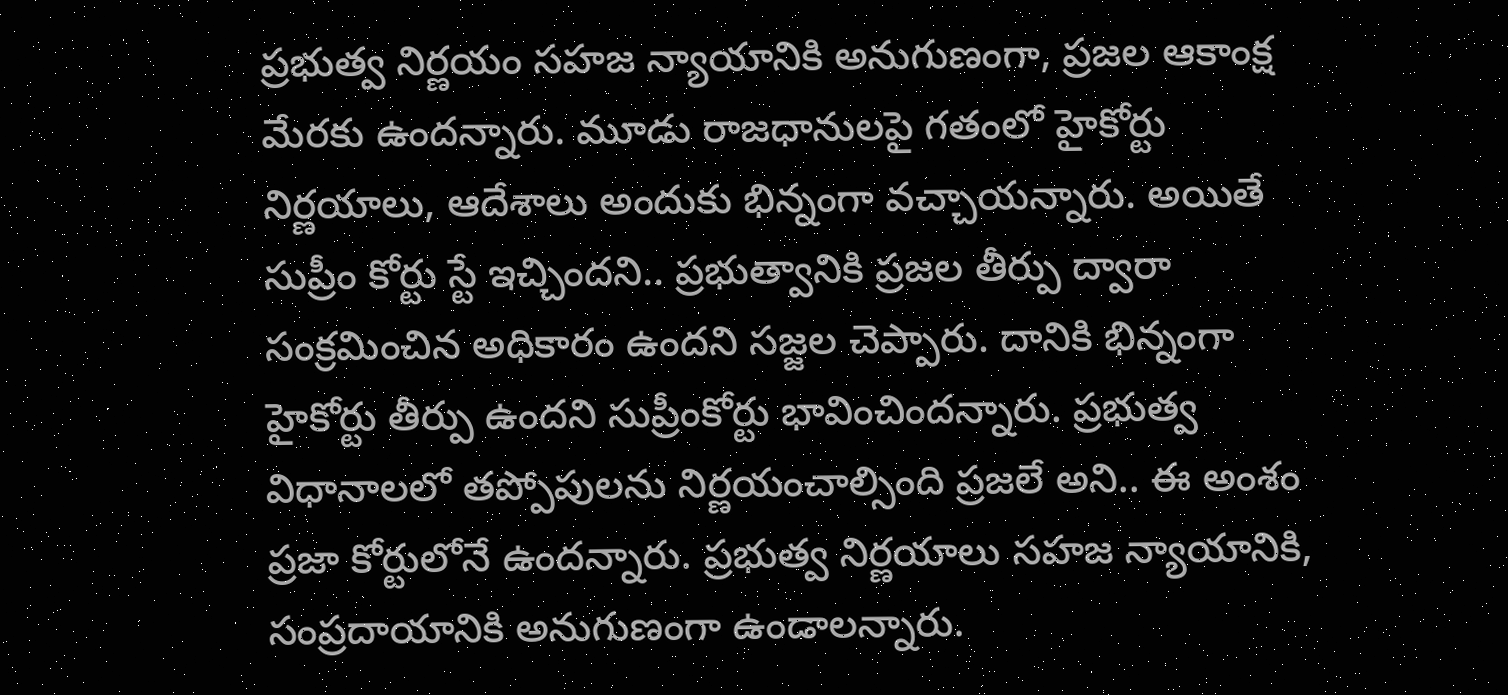ప్రభుత్వ నిర్ణయం సహజ న్యాయానికి అనుగుణంగా, ప్రజల ఆకాంక్ష మేరకు ఉందన్నారు. మూడు రాజధానులపై గతంలో హైకోర్టు నిర్ణయాలు, ఆదేశాలు అందుకు భిన్నంగా వచ్చాయన్నారు. అయితే సుప్రీం కోర్టు స్టే ఇచ్చిందని.. ప్రభుత్వానికి ప్రజల తీర్పు ద్వారా సంక్రమించిన అధికారం ఉందని సజ్జల చెప్పారు. దానికి భిన్నంగా హైకోర్టు తీర్పు ఉందని సుప్రీంకోర్టు భావించిందన్నారు. ప్రభుత్వ విధానాలలో తప్పోపులను నిర్ణయంచాల్సింది ప్రజలే అని.. ఈ అంశం ప్రజా కోర్టులోనే ఉందన్నారు. ప్రభుత్వ నిర్ణయాలు సహజ న్యాయానికి, సంప్రదాయానికి అనుగుణంగా ఉండాలన్నారు.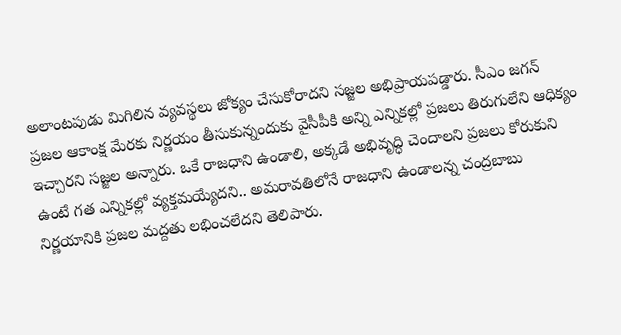అలాంటపుడు మిగిలిన వ్యవస్థలు జోక్యం చేసుకోరాదని సజ్జల అభిప్రాయపడ్డారు. సీఎం జగన్ ప్రజల ఆకాంక్ష మేరకు నిర్ణయం తీసుకున్నందుకు వైసీపీకి అన్ని ఎన్నికల్లో ప్రజలు తిరుగులేని ఆధిక్యం ఇచ్చారని సజ్జల అన్నారు. ఒకే రాజధాని ఉండాలి, అక్కడే అభివృద్ధి చెందాలని ప్రజలు కోరుకుని ఉంటే గత ఎన్నికల్లో వ్యక్తమయ్యేదని.. అమరావతిలోనే రాజధాని ఉండాలన్న చంద్రబాబు నిర్ణయానికి ప్రజల మద్దతు లభించలేదని తెలిపారు.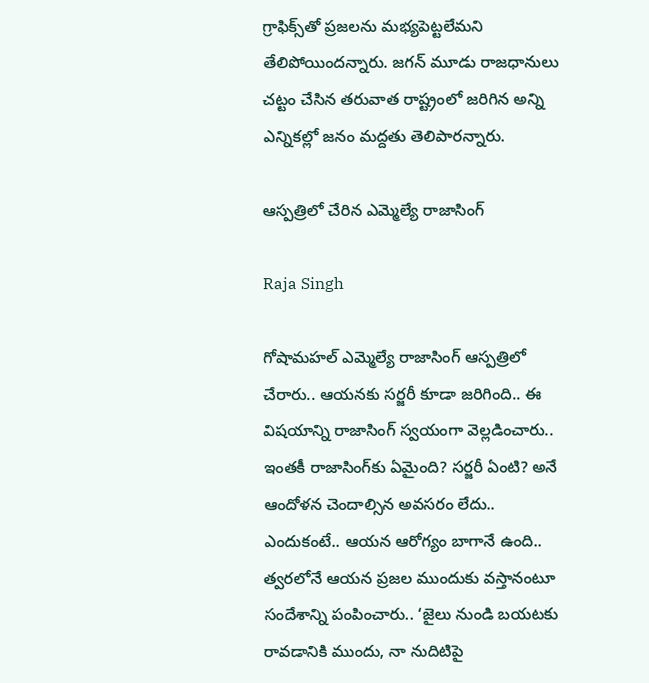గ్రాఫిక్స్‌తో ప్రజలను మభ్యపెట్టలేమని తేలిపోయిందన్నారు. జగన్ మూడు రాజధానులు చట్టం చేసిన తరువాత రాష్ట్రంలో జరిగిన అన్ని ఎన్నికల్లో జనం మద్దతు తెలిపారన్నారు.

ఆస్పత్రిలో చేరిన ఎమ్మెల్యే రాజాసింగ్

Raja Singh

గోషామహల్ ఎమ్మెల్యే రాజాసింగ్ ఆస్పత్రిలో చేరారు.. ఆయనకు సర్జరీ కూడా జరిగింది.. ఈ విషయాన్ని రాజాసింగ్‌ స్వయంగా వెల్లడించారు.. ఇంతకీ రాజాసింగ్‌కు ఏమైంది? సర్జరీ ఏంటి? అనే ఆందోళన చెందాల్సిన అవసరం లేదు.. ఎందుకంటే.. ఆయన ఆరోగ్యం బాగానే ఉంది.. త్వరలోనే ఆయన ప్రజల ముందుకు వస్తానంటూ సందేశాన్ని పంపించారు.. ‘జైలు నుండి బయటకు రావడానికి ముందు, నా నుదిటిపై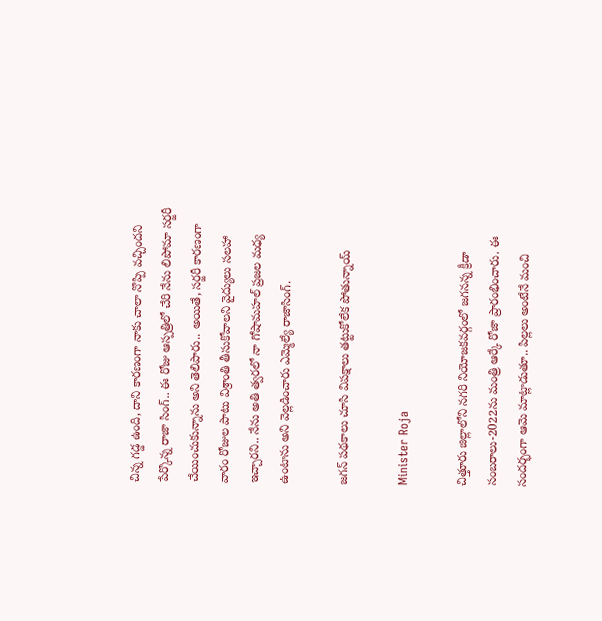చిన్న గడ్డ ఉంది, దాని కారణంగా నాకు చాలా నొప్పి వచ్చిందని పేర్కొన్న రాజా సింగ్‌.. ఈ రోజు ఆస్పత్రిలో చేరి నేను లిపోమా సర్జరీ చేయించుకున్నాను అని తెలిపారు.. అయితే, సర్జరీ కారణంగా వారం రోజుల పాటు విశ్రాంతి తీసుకోవాలని వైద్యులు సలహా ఇచ్చారని.. నేను అతి త్వరలో నా గోషామహల్ ప్రజల మధ్య ఉంటాను అని వెల్లడించారు ఎమ్మెల్యే రాజాసింగ్‌.

జగన్ పథకాలు చూసి విపక్షాలు తట్టుకోలేక పోతున్నాయ్

Minister Roja

చిత్తూరు జిల్లాలోని నగరి నియోజకవర్గంలో జగనన్న క్రీడా సంబరాలు-2022ను మంత్రి ఆర్కే రోజా ప్రారంభించారు. ఈ సందర్భంగా ఆమె మాట్లాడుతూ.. పిల్లలు అంటేనే మంచి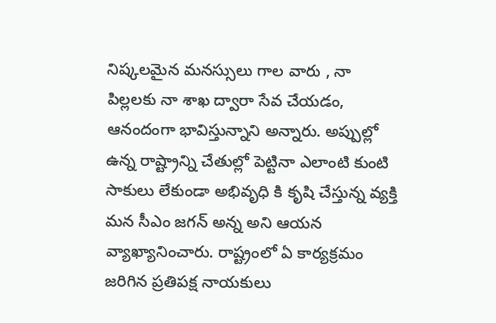నిష్కలమైన మనస్సులు గాల వారు , నా పిల్లలకు నా శాఖ ద్వారా సేవ చేయడం, ఆనందంగా భావిస్తున్నాని అన్నారు. అప్పుల్లో ఉన్న రాష్ట్రాన్ని చేతుల్లో పెట్టినా ఎలాంటి కుంటి సాకులు లేకుండా అభివృధి కి కృషి చేస్తున్న వ్యక్తి మన సీఎం జగన్ అన్న అని ఆయన వ్యాఖ్యానించారు. రాష్ట్రంలో ఏ కార్యక్రమం జరిగిన ప్రతిపక్ష నాయకులు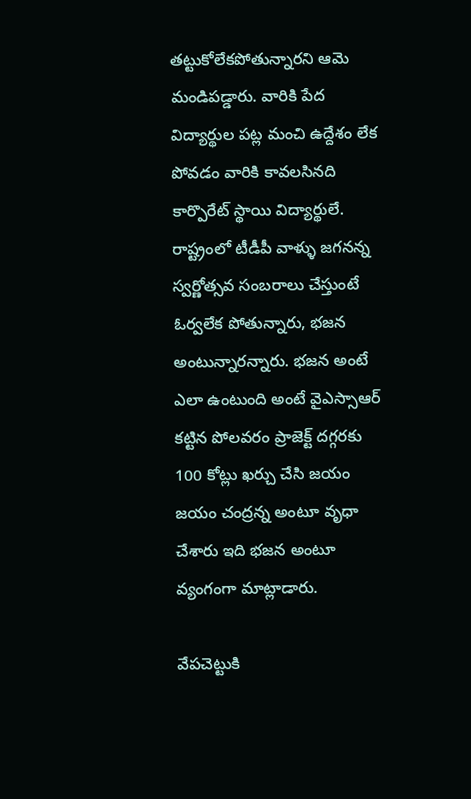తట్టుకోలేకపోతున్నారని ఆమె మండిపడ్డారు. వారికి పేద విద్యార్థుల పట్ల మంచి ఉద్దేశం లేక పోవడం వారికి కావలసినది కార్పొరేట్ స్థాయి విద్యార్థులే. రాష్ట్రంలో టీడీపీ వాళ్ళు జగనన్న స్వర్ణోత్సవ సంబరాలు చేస్తుంటే ఓర్వలేక పోతున్నారు, భజన అంటున్నారన్నారు. భజన అంటే ఎలా ఉంటుంది అంటే వైఎస్సాఆర్ కట్టిన పోలవరం ప్రాజెక్ట్ దగ్గరకు 100 కోట్లు ఖర్చు చేసి జయం జయం చంద్రన్న అంటూ వృధా చేశారు ఇది భజన అంటూ వ్యంగంగా మాట్లాడారు.

వేపచెట్టుకి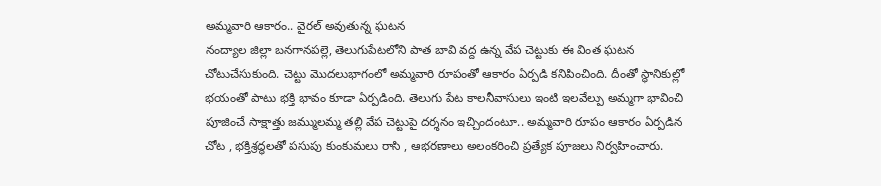అమ్మవారి ఆకారం.. వైరల్ అవుతున్న ఘటన
నంద్యాల జిల్లా బనగానపల్లె, తెలుగుపేటలోని పాత బావి వద్ద ఉన్న వేప చెట్టుకు ఈ వింత ఘటన చోటుచేసుకుంది. చెట్టు మొదలుభాగంలో అమ్మవారి రూపంతో ఆకారం ఏర్పడి కనిపించింది. దీంతో స్థానికుల్లో భయంతో పాటు భక్తి భావం కూడా ఏర్పడింది. తెలుగు పేట కాలనీవాసులు ఇంటి ఇలవేల్పు అమ్మగా భావించి పూజించే సాక్షాత్తు జమ్ములమ్మ తల్లి వేప చెట్టుపై దర్శనం ఇచ్చిందంటూ.. అమ్మవారి రూపం ఆకారం ఏర్పడిన చోట , భక్తిశ్రద్ధలతో పసుపు కుంకుమలు రాసి , ఆభరణాలు అలంకరించి ప్రత్యేక పూజలు నిర్వహించారు.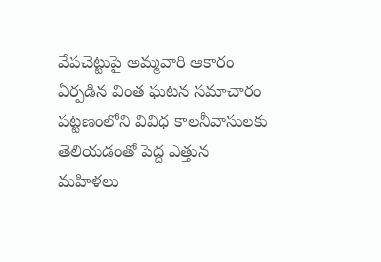వేపచెట్టుపై అమ్మవారి ఆకారం ఏర్పడిన వింత ఘటన సమాచారం పట్టణంలోని వివిధ కాలనీవాసులకు తెలియడంతో పెద్ద ఎత్తున మహిళలు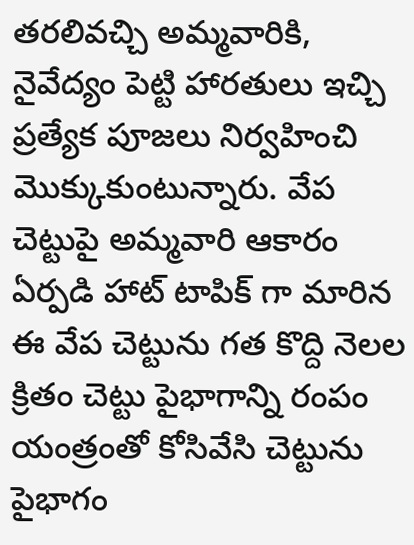తరలివచ్చి అమ్మవారికి, నైవేద్యం పెట్టి హారతులు ఇచ్చి ప్రత్యేక పూజలు నిర్వహించి మొక్కుకుంటున్నారు. వేప చెట్టుపై అమ్మవారి ఆకారం ఏర్పడి హాట్ టాపిక్ గా మారిన ఈ వేప చెట్టును గత కొద్ది నెలల క్రితం చెట్టు పైభాగాన్ని రంపం యంత్రంతో కోసివేసి చెట్టును పైభాగం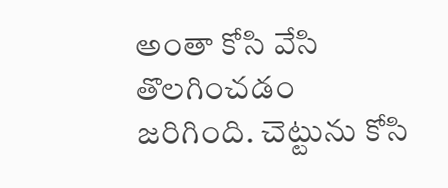అంతా కోసి వేసి తొలగించడం జరిగింది. చెట్టును కోసి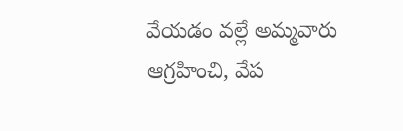వేయడం వల్లే అమ్మవారు ఆగ్రహించి, వేప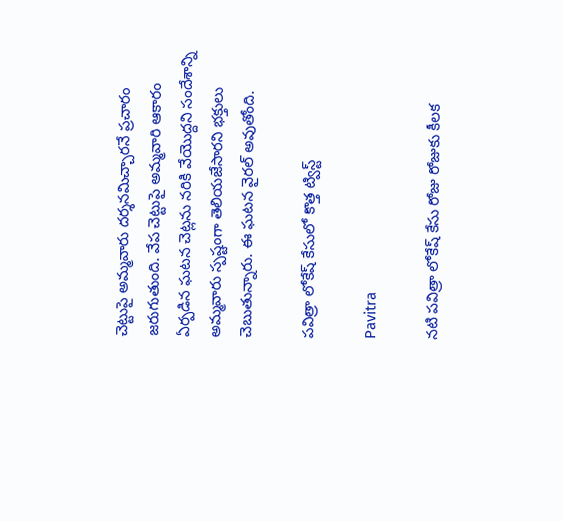చెట్టుపై అమ్మవారు దర్శనమిచ్చారనే ప్రచారం జరుగుతుంది. వేప చెట్టుపై అమ్మవారి ఆకారం ఏర్పడిన ఘటన చెట్లను నరికి వేయొద్దని సందేశాన్ని అమ్మవారు స్పష్టంగా తెలియజేసారని భక్తులు చెబుతున్నారు. ఈ ఘటన వైరల్ అవుతోంది.

పవిత్రా లోకేష్ కేసులో కొత్త ట్విస్ట్

Pavitra

నటి పవిత్రా లోకేష్ కేసు రోజు రోజుకు కీలక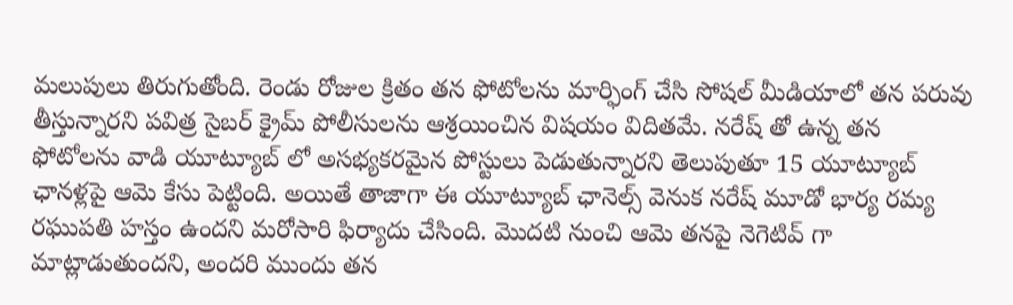మలుపులు తిరుగుతోంది. రెండు రోజుల క్రితం తన ఫోటోలను మార్ఫింగ్ చేసి సోషల్ మీడియాలో తన పరువు తీస్తున్నారని పవిత్ర సైబర్ క్రైమ్ పోలీసులను ఆశ్రయించిన విషయం విదితమే. నరేష్ తో ఉన్న తన ఫోటోలను వాడి యూట్యూబ్ లో అసభ్యకరమైన పోస్టులు పెడుతున్నారని తెలుపుతూ 15 యూట్యూబ్ ఛానళ్లపై ఆమె కేసు పెట్టింది. అయితే తాజాగా ఈ యూట్యూబ్ ఛానెల్స్ వెనుక నరేష్ మూడో భార్య రమ్య రఘుపతి హస్తం ఉందని మరోసారి ఫిర్యాదు చేసింది. మొదటి నుంచి ఆమె తనపై నెగెటివ్ గా మాట్లాడుతుందని, అందరి ముందు తన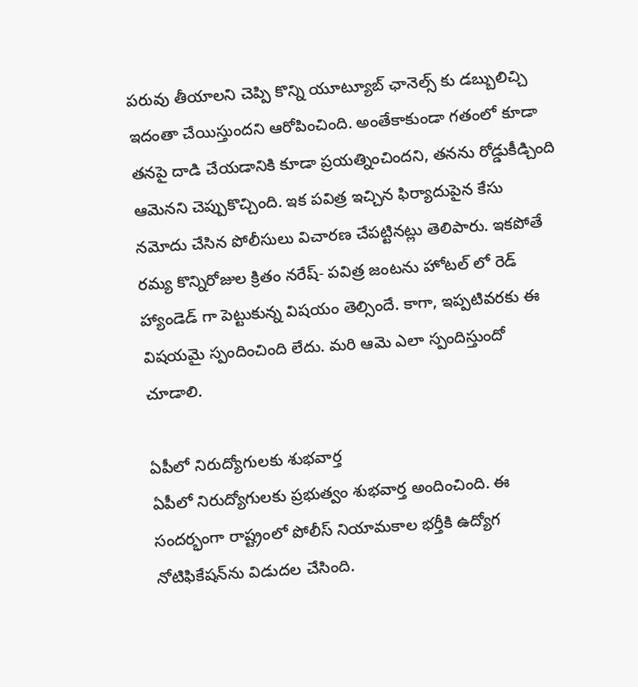పరువు తీయాలని చెప్పి కొన్ని యూట్యూబ్ ఛానెల్స్ కు డబ్బులిచ్చి ఇదంతా చేయిస్తుందని ఆరోపించింది. అంతేకాకుండా గతంలో కూడా తనపై దాడి చేయడానికి కూడా ప్రయత్నించిందని, తనను రోడ్డుకీడ్చింది ఆమెనని చెప్పుకొచ్చింది. ఇక పవిత్ర ఇచ్చిన ఫిర్యాదుపైన కేసు నమోదు చేసిన పోలీసులు విచారణ చేపట్టినట్లు తెలిపారు. ఇకపోతే రమ్య కొన్నిరోజుల క్రితం నరేష్- పవిత్ర జంటను హోటల్ లో రెడ్ హ్యాండెడ్ గా పెట్టుకున్న విషయం తెల్సిందే. కాగా, ఇప్పటివరకు ఈ విషయమై స్పందించింది లేదు. మరి ఆమె ఎలా స్పందిస్తుందో చూడాలి.

ఏపీలో నిరుద్యోగులకు శుభవార్త
ఏపీలో నిరుద్యోగులకు ప్రభుత్వం శుభవార్త అందించింది. ఈ సందర్భంగా రాష్ట్రంలో పోలీస్ నియామకాల భర్తీకి ఉద్యోగ నోటిఫికేషన్‌ను విడుదల చేసింది.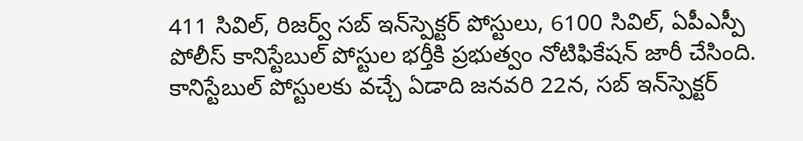411 సివిల్, రిజర్వ్ సబ్ ఇన్‌స్పెక్టర్ పోస్టులు, 6100 సివిల్, ఏపీఎస్పీ పోలీస్ కానిస్టేబుల్ పోస్టుల భర్తీకి ప్రభుత్వం నోటిఫికేషన్ జారీ చేసింది. కానిస్టేబుల్ పోస్టులకు వచ్చే ఏడాది జనవరి 22న, సబ్ ఇన్‌స్పెక్టర్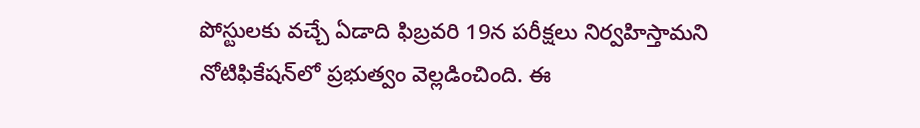పోస్టులకు వచ్చే ఏడాది ఫిబ్రవరి 19న పరీక్షలు నిర్వహిస్తామని నోటిఫికేషన్‌లో ప్రభుత్వం వెల్లడించింది. ఈ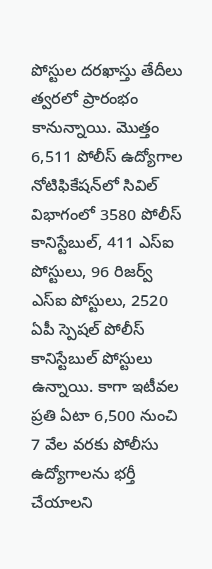పోస్టుల దరఖాస్తు తేదీలు త్వరలో ప్రారంభం కానున్నాయి. మొత్తం 6,511 పోలీస్ ఉద్యోగాల నోటిఫికేషన్‌లో సివిల్ విభాగంలో 3580 పోలీస్ కానిస్టేబుల్, 411 ఎస్ఐ పోస్టులు, 96 రిజర్వ్ ఎస్ఐ పోస్టులు, 2520 ఏపీ స్పెషల్ పోలీస్ కానిస్టేబుల్ పోస్టులు ఉన్నాయి. కాగా ఇటీవల ప్రతి ఏటా 6,500 నుంచి 7 వేల వరకు పోలీసు ఉద్యోగాలను భర్తీ చేయాలని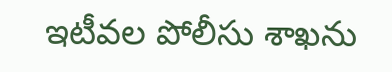ఇటీవల పోలీసు శాఖను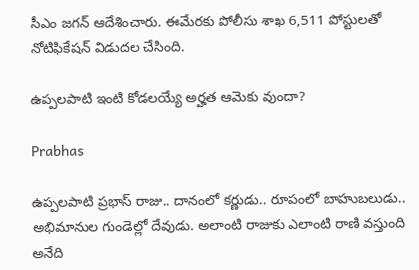సీఎం జగన్ ఆదేశించారు. ఈమేరకు పోలీసు శాఖ 6,511 పోస్టులతో నోటిఫికేషన్ విడుదల చేసింది.

ఉప్పలపాటి ఇంటి కోడలయ్యే అర్హత ఆమెకు వుందా?

Prabhas

ఉప్పలపాటి ప్రభాస్ రాజు.. దానంలో కర్ణుడు.. రూపంలో బాహుబలుడు.. అభిమానుల గుండెల్లో దేవుడు. అలాంటి రాజుకు ఎలాంటి రాణి వస్తుంది అనేది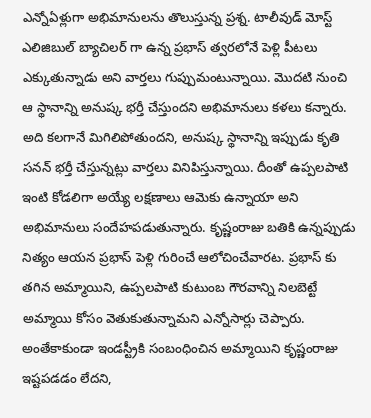ఎన్నోఏళ్లుగా అభిమానులను తొలుస్తున్న ప్రశ్న. టాలీవుడ్ మోస్ట్ ఎలిజిబుల్ బ్యాచిలర్ గా ఉన్న ప్రభాస్ త్వరలోనే పెళ్లి పీటలు ఎక్కుతున్నాడు అని వార్తలు గుప్పుమంటున్నాయి. మొదటి నుంచి ఆ స్థానాన్ని అనుష్క భర్తీ చేస్తుందని అభిమానులు కళలు కన్నారు. అది కలగానే మిగిలిపోతుందని, అనుష్క స్థానాన్ని ఇప్పుడు కృతి సనన్ భర్తీ చేస్తున్నట్లు వార్తలు వినిపిస్తున్నాయి. దీంతో ఉప్పలపాటి ఇంటి కోడలిగా అయ్యే లక్షణాలు ఆమెకు ఉన్నాయా అని అభిమానులు సందేహపడుతున్నారు. కృష్ణంరాజు బతికి ఉన్నప్పుడు నిత్యం ఆయన ప్రభాస్ పెళ్లి గురించే ఆలోచించేవారట. ప్రభాస్ కు తగిన అమ్మాయిని, ఉప్పలపాటి కుటుంబ గౌరవాన్ని నిలబెట్టే అమ్మాయి కోసం వెతుకుతున్నామని ఎన్నోసార్లు చెప్పారు. అంతేకాకుండా ఇండస్ట్రీకి సంబంధించిన అమ్మాయిని కృష్ణంరాజు ఇష్టపడడం లేదని,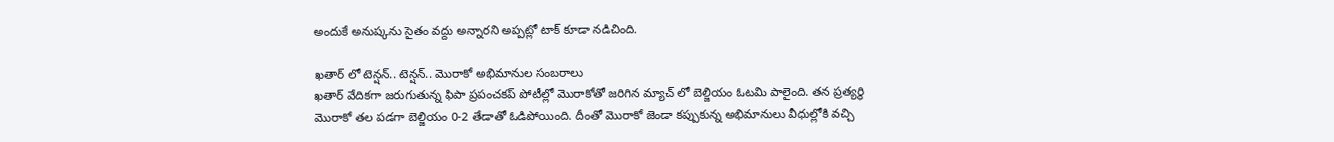అందుకే అనుష్కను సైతం వద్దు అన్నారని అప్పట్లో టాక్ కూడా నడిచింది.

ఖతార్ లో టెన్షన్.. టెన్షన్.. మొరాకో అభిమానుల సంబరాలు
ఖతార్‌ వేదికగా జరుగుతున్న ఫిపా ప్రపంచకప్ పోటీల్లో మొరాకోతో జరిగిన మ్యాచ్ లో బెల్జియం ఓటమి పాలైంది. తన ప్రత్యర్థి మొరాకో తల పడగా బెల్జియం 0-2 తేడాతో ఓడిపోయింది. దీంతో మొరాకో జెండా కప్పుకున్న అభిమానులు వీధుల్లోకి వచ్చి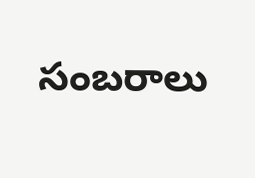సంబరాలు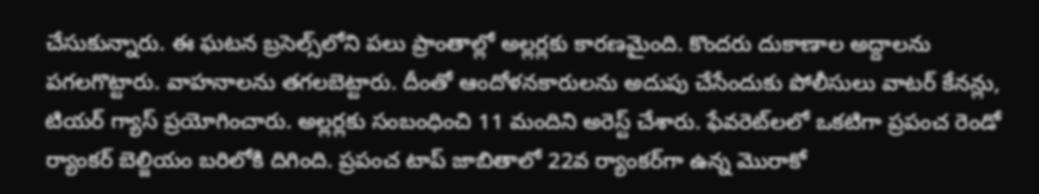చేసుకున్నారు. ఈ ఘటన బ్రసెల్స్‌లోని పలు ప్రాంతాల్లో అల్లర్లకు కారణమైంది. కొందరు దుకాణాల అద్దాలను పగలగొట్టారు. వాహనాలను తగలబెట్టారు. దీంతో ఆందోళనకారులను అదుపు చేసేందుకు పోలీసులు వాటర్ కేనన్లు, టియర్ గ్యాస్ ప్రయోగించారు. అల్లర్లకు సంబంధించి 11 మందిని అరెస్ట్ చేశారు. ఫేవరెట్‌లలో ఒకటిగా ప్రపంచ రెండో ర్యాంకర్‌ బెల్జియం బరిలోకి దిగింది. ప్రపంచ టాప్ జాబితాలో 22వ ర్యాంకర్‌గా ఉన్న మొరాకో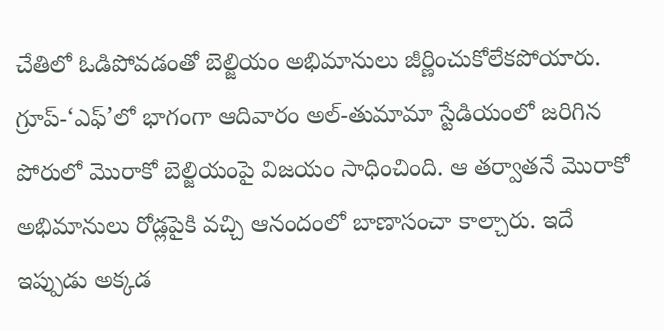చేతిలో ఓడిపోవడంతో బెల్జియం అభిమానులు జీర్ణించుకోలేకపోయారు. గ్రూప్‌-‘ఎఫ్‌’లో భాగంగా ఆదివారం అల్‌-తుమామా స్టేడియంలో జరిగిన పోరులో మొరాకో బెల్జియంపై విజయం సాధించింది. ఆ తర్వాతనే మొరాకో అభిమానులు రోడ్లపైకి వచ్చి ఆనందంలో బాణాసంచా కాల్చారు. ఇదే ఇప్పుడు అక్కడ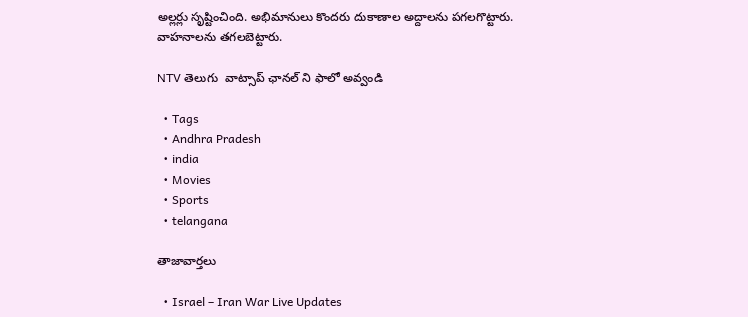అల్లర్లు సృష్టించింది. అభిమానులు కొందరు దుకాణాల అద్దాలను పగలగొట్టారు. వాహనాలను తగలబెట్టారు.

NTV తెలుగు  వాట్సాప్ ఛానల్ ని ఫాలో అవ్వండి

  • Tags
  • Andhra Pradesh
  • india
  • Movies
  • Sports
  • telangana

తాజావార్తలు

  • Israel – Iran War Live Updates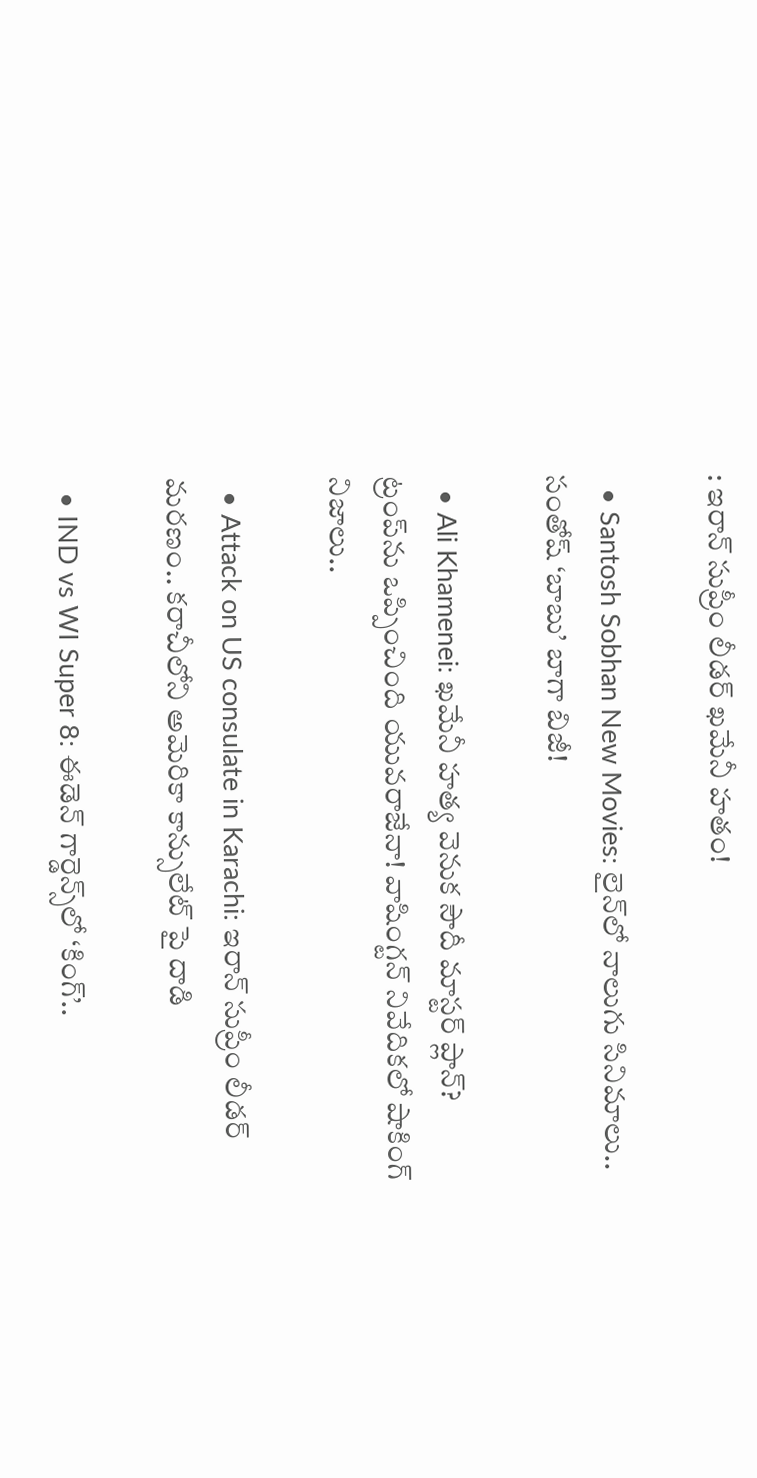: ఇరాన్ సుప్రీం లీడర్ ఖమేనీ హతం!

  • Santosh Sobhan New Movies: లైన్‌లో నాలుగు సినిమాలు.. సంతోష్ ‘బాబు’ బాగా బిజీ!

  • Ali Khamenei: ఖమేనీ హత్య వెనుక సౌదీ మాస్టర్ ప్లాన్? ట్రంప్‌ను ఒప్పించింది యువరాజేనా! వాషింగ్టన్ నివేదికలో షాకింగ్ నిజాలు..

  • Attack on US consulate in Karachi: ఇరాన్ సుప్రీం లీడర్ మరణం.. కరాచీలోని అమెరికా కాన్సులేట్ పై దాడి

  • IND vs WI Super 8: ఈడెన్‌ గార్డెన్స్‌లో ‘కింగ్’..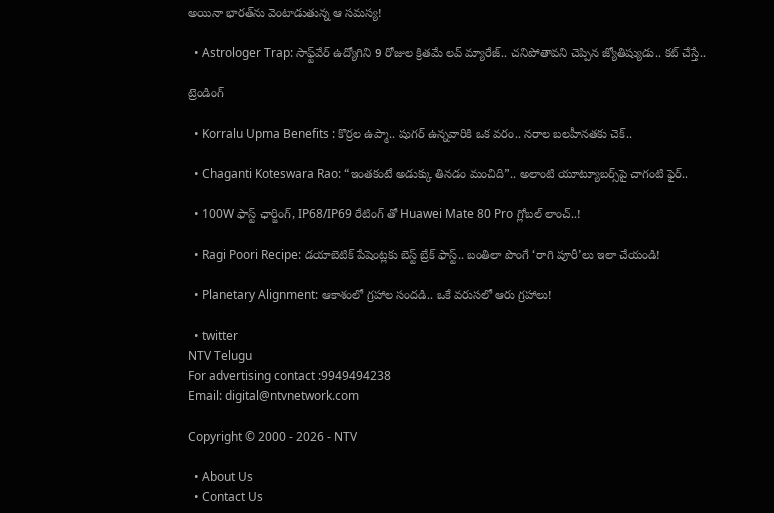అయినా భారత్‌ను వెంటాడుతున్న ఆ సమస్య!

  • Astrologer Trap: సాఫ్ట్‌వేర్ ఉద్యోగిని 9 రోజుల క్రితమే లవ్ మ్యారేజ్.. చనిపోతావని చెప్పిన జ్యోతిష్యుడు.. కట్ చేస్తే..

ట్రెండింగ్‌

  • Korralu Upma Benefits : కొర్రల ఉప్మా.. షుగర్ ఉన్నవారికి ఒక వరం.. నరాల బలహీనతకు చెక్..

  • Chaganti Koteswara Rao: “ఇంతకంటే అడుక్కు తినడం మంచిది”.. అలాంటి యూట్యూబర్స్‌పై చాగంటి ఫైర్..

  • 100W ఫాస్ట్ ఛార్జింగ్, IP68/IP69 రేటింగ్ తో Huawei Mate 80 Pro గ్లోబల్ లాంచ్‌..!

  • Ragi Poori Recipe: డయాబెటిక్ పేషెంట్లకు బెస్ట్ బ్రేక్ ఫాస్ట్.. బంతిలా పొంగే ‘రాగి పూరీ’లు ఇలా చేయండి!

  • Planetary Alignment: ఆకాశంలో గ్రహాల సందడి.. ఒకే వరుసలో ఆరు గ్రహాలు!

  • twitter
NTV Telugu
For advertising contact :9949494238
Email: digital@ntvnetwork.com

Copyright © 2000 - 2026 - NTV

  • About Us
  • Contact Us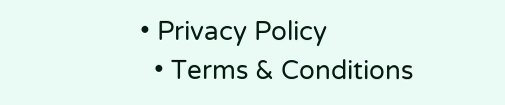• Privacy Policy
  • Terms & Conditions